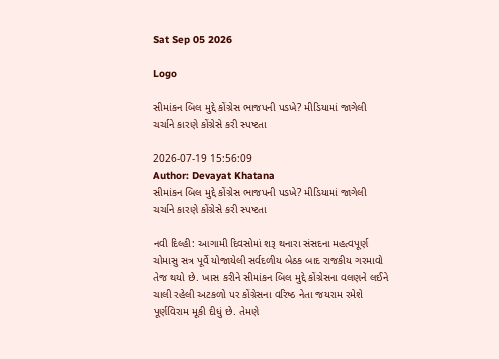Sat Sep 05 2026

Logo

સીમાંકન બિલ મુદ્દે કોંગ્રેસ ભાજપની પડખે? મીડિયામાં જાગેલી ચર્ચાને કારણે કોંગ્રેસે કરી સ્પષ્ટતા

2026-07-19 15:56:09
Author: Devayat Khatana
સીમાંકન બિલ મુદ્દે કોંગ્રેસ ભાજપની પડખે? મીડિયામાં જાગેલી ચર્ચાને કારણે કોંગ્રેસે કરી સ્પષ્ટતા

નવી દિલ્હી: આગામી દિવસોમાં શરૂ થનારા સંસદના મહત્વપૂર્ણ ચોમાસુ સત્ર પૂર્વે યોજાયેલી સર્વદળીય બેઠક બાદ રાજકીય ગરમાવો તેજ થયો છે. ખાસ કરીને સીમાંકન બિલ મુદ્દે કોંગ્રેસના વલણને લઈને ચાલી રહેલી અટકળો પર કોંગ્રેસના વરિષ્ઠ નેતા જયરામ રમેશે પૂર્ણવિરામ મૂકી દીધું છે. તેમણે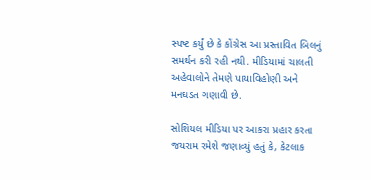સ્પષ્ટ કર્યું છે કે કોંગ્રેસ આ પ્રસ્તાવિત બિલનું સમર્થન કરી રહી નથી. મીડિયામાં ચાલતી અહેવાલોને તેમણે પાયાવિહોણી અને મનઘડત ગણાવી છે.

સોશિયલ મીડિયા પર આકરા પ્રહાર કરતા જયરામ રમેશે જણાવ્યું હતું કે, કેટલાક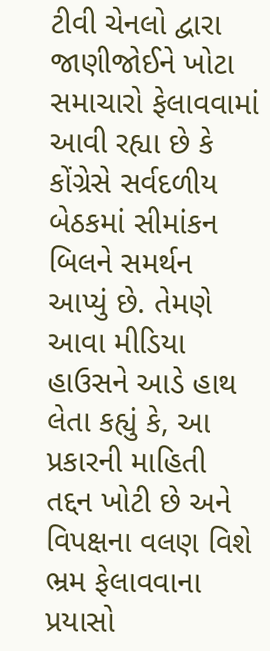ટીવી ચેનલો દ્વારા જાણીજોઈને ખોટા સમાચારો ફેલાવવામાં આવી રહ્યા છે કે કોંગ્રેસે સર્વદળીય બેઠકમાં સીમાંકન બિલને સમર્થન આપ્યું છે. તેમણે આવા મીડિયા હાઉસને આડે હાથ લેતા કહ્યું કે, આ પ્રકારની માહિતી તદ્દન ખોટી છે અને વિપક્ષના વલણ વિશે ભ્રમ ફેલાવવાના પ્રયાસો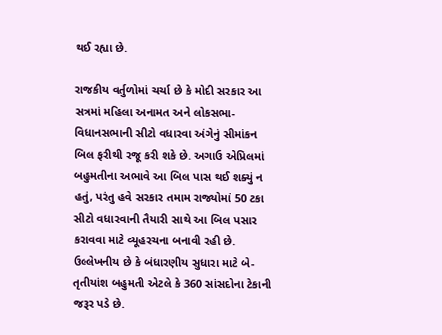થઈ રહ્યા છે.

રાજકીય વર્તુળોમાં ચર્ચા છે કે મોદી સરકાર આ સત્રમાં મહિલા અનામત અને લોકસભા-વિધાનસભાની સીટો વધારવા અંગેનું સીમાંકન બિલ ફરીથી રજૂ કરી શકે છે. અગાઉ એપ્રિલમાં બહુમતીના અભાવે આ બિલ પાસ થઈ શક્યું ન હતું, પરંતુ હવે સરકાર તમામ રાજ્યોમાં 50 ટકા સીટો વધારવાની તૈયારી સાથે આ બિલ પસાર કરાવવા માટે વ્યૂહરચના બનાવી રહી છે. ઉલ્લેખનીય છે કે બંધારણીય સુધારા માટે બે-તૃતીયાંશ બહુમતી એટલે કે 360 સાંસદોના ટેકાની જરૂર પડે છે.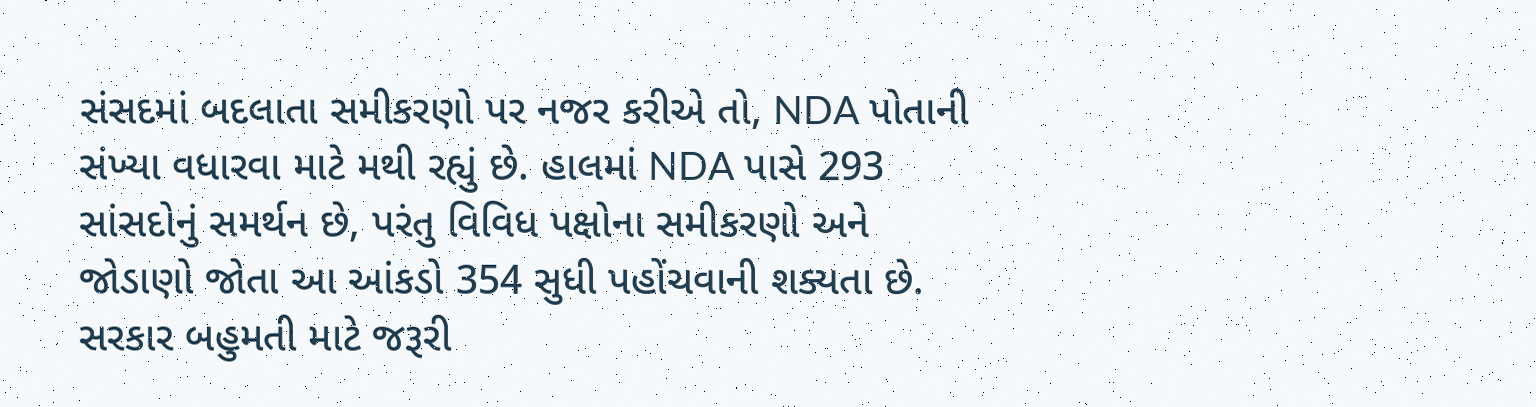સંસદમાં બદલાતા સમીકરણો પર નજર કરીએ તો, NDA પોતાની સંખ્યા વધારવા માટે મથી રહ્યું છે. હાલમાં NDA પાસે 293 સાંસદોનું સમર્થન છે, પરંતુ વિવિધ પક્ષોના સમીકરણો અને જોડાણો જોતા આ આંકડો 354 સુધી પહોંચવાની શક્યતા છે. સરકાર બહુમતી માટે જરૂરી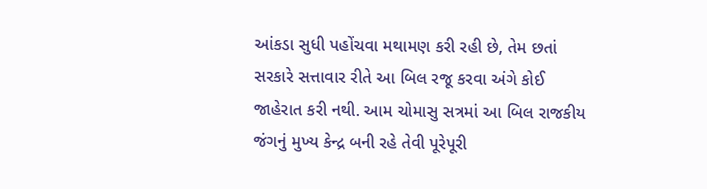આંકડા સુધી પહોંચવા મથામણ કરી રહી છે, તેમ છતાં સરકારે સત્તાવાર રીતે આ બિલ રજૂ કરવા અંગે કોઈ જાહેરાત કરી નથી. આમ ચોમાસુ સત્રમાં આ બિલ રાજકીય જંગનું મુખ્ય કેન્દ્ર બની રહે તેવી પૂરેપૂરી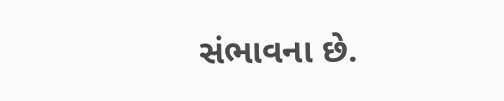સંભાવના છે.